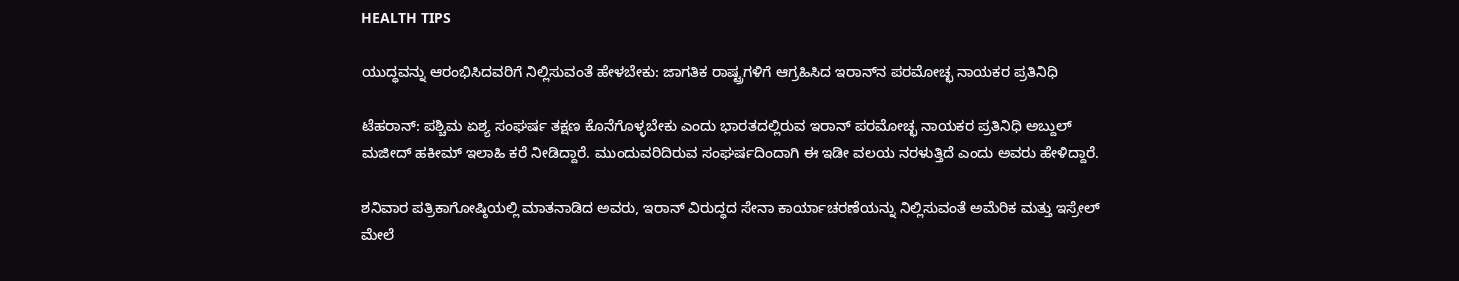HEALTH TIPS

ಯುದ್ಧವನ್ನು ಆರಂಭಿಸಿದವರಿಗೆ ನಿಲ್ಲಿಸುವಂತೆ ಹೇಳಬೇಕು: ಜಾಗತಿಕ ರಾಷ್ಟ್ರಗಳಿಗೆ ಆಗ್ರಹಿಸಿದ ಇರಾನ್‌ನ ಪರಮೋಚ್ಛ ನಾಯಕರ ಪ್ರತಿನಿಧಿ

ಟೆಹರಾನ್: ಪಶ್ಚಿಮ ಏಶ್ಯ ಸಂಘರ್ಷ ತಕ್ಷಣ ಕೊನೆಗೊಳ್ಳಬೇಕು ಎಂದು ಭಾರತದಲ್ಲಿರುವ ಇರಾನ್ ಪರಮೋಚ್ಛ ನಾಯಕರ ಪ್ರತಿನಿಧಿ ಅಬ್ದುಲ್ ಮಜೀದ್ ಹಕೀಮ್ ಇಲಾಹಿ ಕರೆ ನೀಡಿದ್ದಾರೆ. ಮುಂದುವರಿದಿರುವ ಸಂಘರ್ಷದಿಂದಾಗಿ ಈ ಇಡೀ ವಲಯ ನರಳುತ್ತಿದೆ ಎಂದು ಅವರು ಹೇಳಿದ್ದಾರೆ.

ಶನಿವಾರ ಪತ್ರಿಕಾಗೋಷ್ಠಿಯಲ್ಲಿ ಮಾತನಾಡಿದ ಅವರು, ಇರಾನ್ ವಿರುದ್ಧದ ಸೇನಾ ಕಾರ್ಯಾಚರಣೆಯನ್ನು ನಿಲ್ಲಿಸುವಂತೆ ಅಮೆರಿಕ ಮತ್ತು ಇಸ್ರೇಲ್ ಮೇಲೆ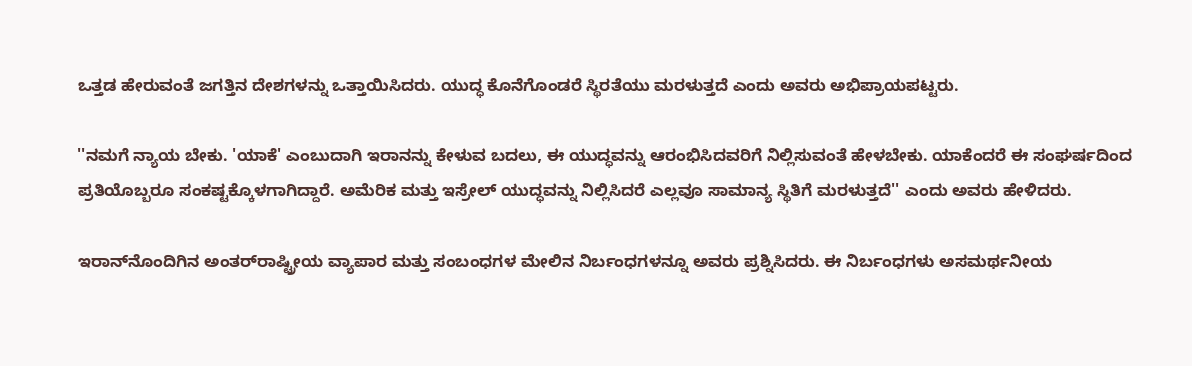ಒತ್ತಡ ಹೇರುವಂತೆ ಜಗತ್ತಿನ ದೇಶಗಳನ್ನು ಒತ್ತಾಯಿಸಿದರು. ಯುದ್ಧ ಕೊನೆಗೊಂಡರೆ ಸ್ಥಿರತೆಯು ಮರಳುತ್ತದೆ ಎಂದು ಅವರು ಅಭಿಪ್ರಾಯಪಟ್ಟರು.

''ನಮಗೆ ನ್ಯಾಯ ಬೇಕು. 'ಯಾಕೆ' ಎಂಬುದಾಗಿ ಇರಾನನ್ನು ಕೇಳುವ ಬದಲು, ಈ ಯುದ್ಧವನ್ನು ಆರಂಭಿಸಿದವರಿಗೆ ನಿಲ್ಲಿಸುವಂತೆ ಹೇಳಬೇಕು. ಯಾಕೆಂದರೆ ಈ ಸಂಘರ್ಷದಿಂದ ಪ್ರತಿಯೊಬ್ಬರೂ ಸಂಕಷ್ಟಕ್ಕೊಳಗಾಗಿದ್ದಾರೆ. ಅಮೆರಿಕ ಮತ್ತು ಇಸ್ರೇಲ್ ಯುದ್ಧವನ್ನು ನಿಲ್ಲಿಸಿದರೆ ಎಲ್ಲವೂ ಸಾಮಾನ್ಯ ಸ್ಥಿತಿಗೆ ಮರಳುತ್ತದೆ'' ಎಂದು ಅವರು ಹೇಳಿದರು.

ಇರಾನ್‌ನೊಂದಿಗಿನ ಅಂತರ್‌ರಾಷ್ಟ್ರೀಯ ವ್ಯಾಪಾರ ಮತ್ತು ಸಂಬಂಧಗಳ ಮೇಲಿನ ನಿರ್ಬಂಧಗಳನ್ನೂ ಅವರು ಪ್ರಶ್ನಿಸಿದರು. ಈ ನಿರ್ಬಂಧಗಳು ಅಸಮರ್ಥನೀಯ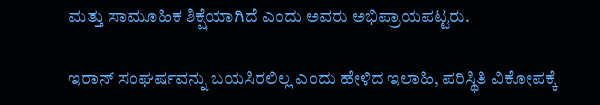ಮತ್ತು ಸಾಮೂಹಿಕ ಶಿಕ್ಷೆಯಾಗಿದೆ ಎಂದು ಅವರು ಅಭಿಪ್ರಾಯಪಟ್ಟರು.

ಇರಾನ್ ಸಂಘರ್ಷವನ್ನು ಬಯಸಿರಲಿಲ್ಲ ಎಂದು ಹೇಳಿದ ಇಲಾಹಿ, ಪರಿಸ್ಥಿತಿ ವಿಕೋಪಕ್ಕೆ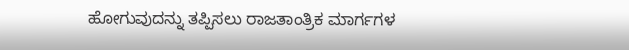ಹೋಗುವುದನ್ನು ತಪ್ಪಿಸಲು ರಾಜತಾಂತ್ರಿಕ ಮಾರ್ಗಗಳ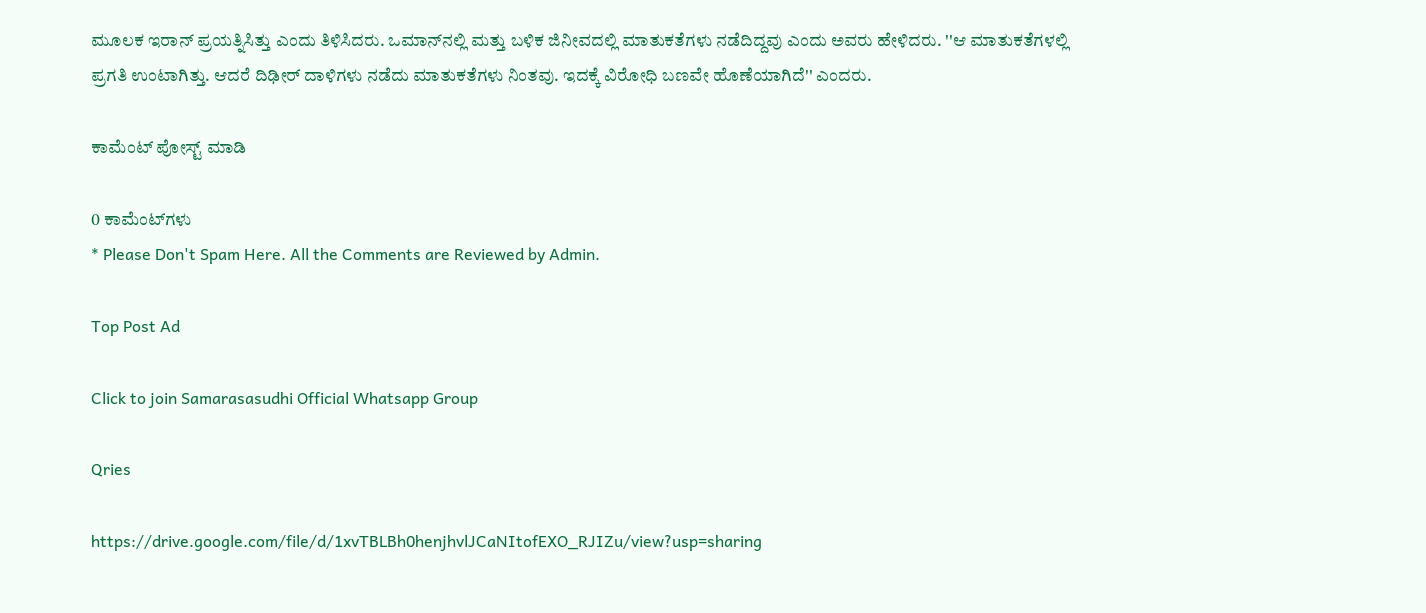ಮೂಲಕ ಇರಾನ್ ಪ್ರಯತ್ನಿಸಿತ್ತು ಎಂದು ತಿಳಿಸಿದರು. ಒಮಾನ್‌ನಲ್ಲಿ ಮತ್ತು ಬಳಿಕ ಜಿನೀವದಲ್ಲಿ ಮಾತುಕತೆಗಳು ನಡೆದಿದ್ದವು ಎಂದು ಅವರು ಹೇಳಿದರು. ''ಆ ಮಾತುಕತೆಗಳಲ್ಲಿ ಪ್ರಗತಿ ಉಂಟಾಗಿತ್ತು. ಆದರೆ ದಿಢೀರ್ ದಾಳಿಗಳು ನಡೆದು ಮಾತುಕತೆಗಳು ನಿಂತವು. ಇದಕ್ಕೆ ವಿರೋಧಿ ಬಣವೇ ಹೊಣೆಯಾಗಿದೆ'' ಎಂದರು.

ಕಾಮೆಂಟ್‌‌ ಪೋಸ್ಟ್‌ ಮಾಡಿ

0 ಕಾಮೆಂಟ್‌ಗಳು
* Please Don't Spam Here. All the Comments are Reviewed by Admin.

Top Post Ad

Click to join Samarasasudhi Official Whatsapp Group

Qries

https://drive.google.com/file/d/1xvTBLBh0henjhvlJCaNItofEXO_RJIZu/view?usp=sharing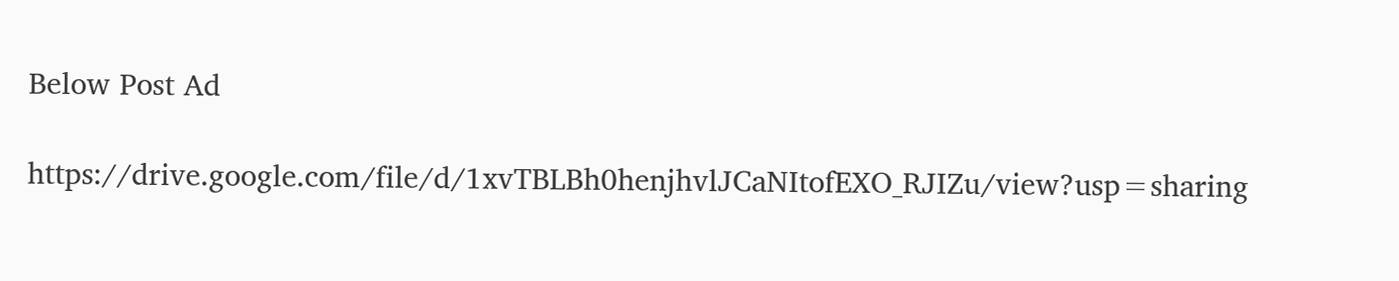Below Post Ad

https://drive.google.com/file/d/1xvTBLBh0henjhvlJCaNItofEXO_RJIZu/view?usp=sharing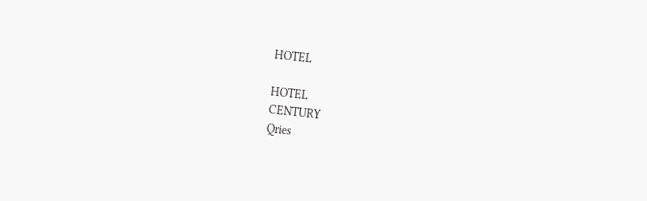HOTEL

HOTEL
CENTURY
Qries